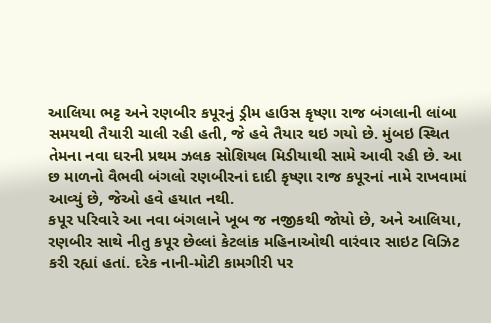આલિયા ભટ્ટ અને રણબીર કપૂરનું ડ્રીમ હાઉસ કૃષ્ણા રાજ બંગલાની લાંબા સમયથી તૈયારી ચાલી રહી હતી, જે હવે તૈયાર થઇ ગયો છે. મુંબઇ સ્થિત તેમના નવા ઘરની પ્રથમ ઝલક સોશિયલ મિડીયાથી સામે આવી રહી છે. આ છ માળનો વૈભવી બંગલો રણબીરનાં દાદી કૃષ્ણા રાજ કપૂરનાં નામે રાખવામાં આવ્યું છે, જેઓ હવે હયાત નથી.
કપૂર પરિવારે આ નવા બંગલાને ખૂબ જ નજીકથી જોયો છે, અને આલિયા, રણબીર સાથે નીતુ કપૂર છેલ્લાં કેટલાંક મહિનાઓથી વારંવાર સાઇટ વિઝિટ કરી રહ્યાં હતાં. દરેક નાની-મોટી કામગીરી પર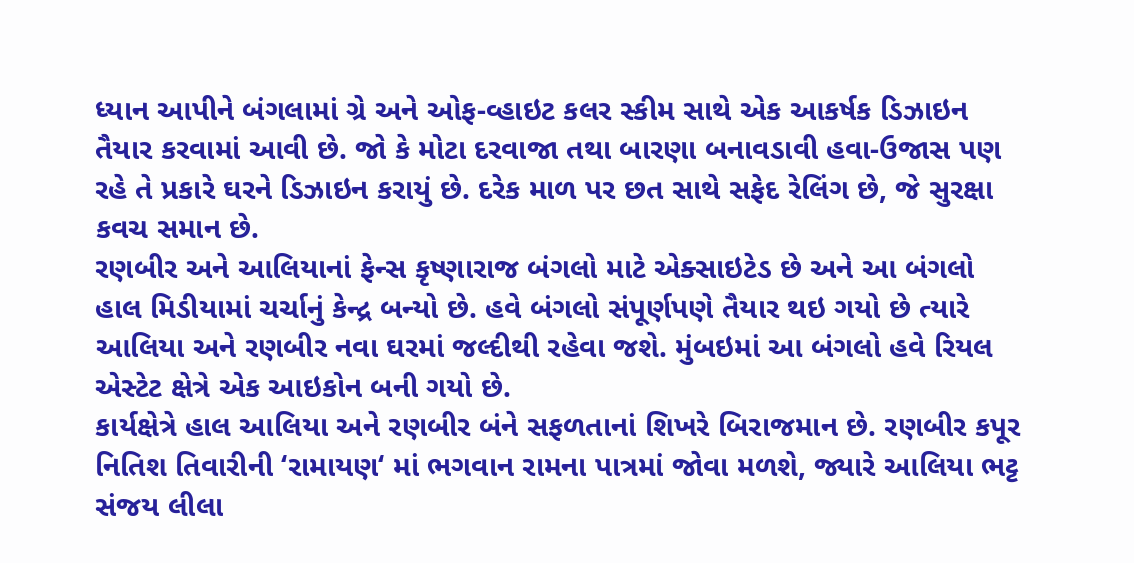ધ્યાન આપીને બંગલામાં ગ્રે અને ઓફ-વ્હાઇટ કલર સ્કીમ સાથે એક આકર્ષક ડિઝાઇન તૈયાર કરવામાં આવી છે. જો કે મોટા દરવાજા તથા બારણા બનાવડાવી હવા-ઉજાસ પણ રહે તે પ્રકારે ઘરને ડિઝાઇન કરાયું છે. દરેક માળ પર છત સાથે સફેદ રેલિંગ છે, જે સુરક્ષા કવચ સમાન છે.
રણબીર અને આલિયાનાં ફેન્સ કૃષ્ણારાજ બંગલો માટે એક્સાઇટેડ છે અને આ બંગલો હાલ મિડીયામાં ચર્ચાનું કેન્દ્ર બન્યો છે. હવે બંગલો સંપૂર્ણપણે તૈયાર થઇ ગયો છે ત્યારે આલિયા અને રણબીર નવા ઘરમાં જલ્દીથી રહેવા જશે. મુંબઇમાં આ બંગલો હવે રિયલ એસ્ટેટ ક્ષેત્રે એક આઇકોન બની ગયો છે.
કાર્યક્ષેત્રે હાલ આલિયા અને રણબીર બંને સફળતાનાં શિખરે બિરાજમાન છે. રણબીર કપૂર નિતિશ તિવારીની ‘રામાયણ‘ માં ભગવાન રામના પાત્રમાં જોવા મળશે, જ્યારે આલિયા ભટ્ટ સંજય લીલા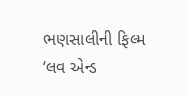ભણસાલીની ફિલ્મ ‘લવ એન્ડ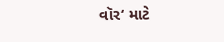વૉર‘ માટે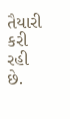તૈયારી કરી રહી છે.